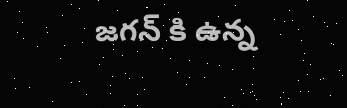జగన్ కి ఉన్న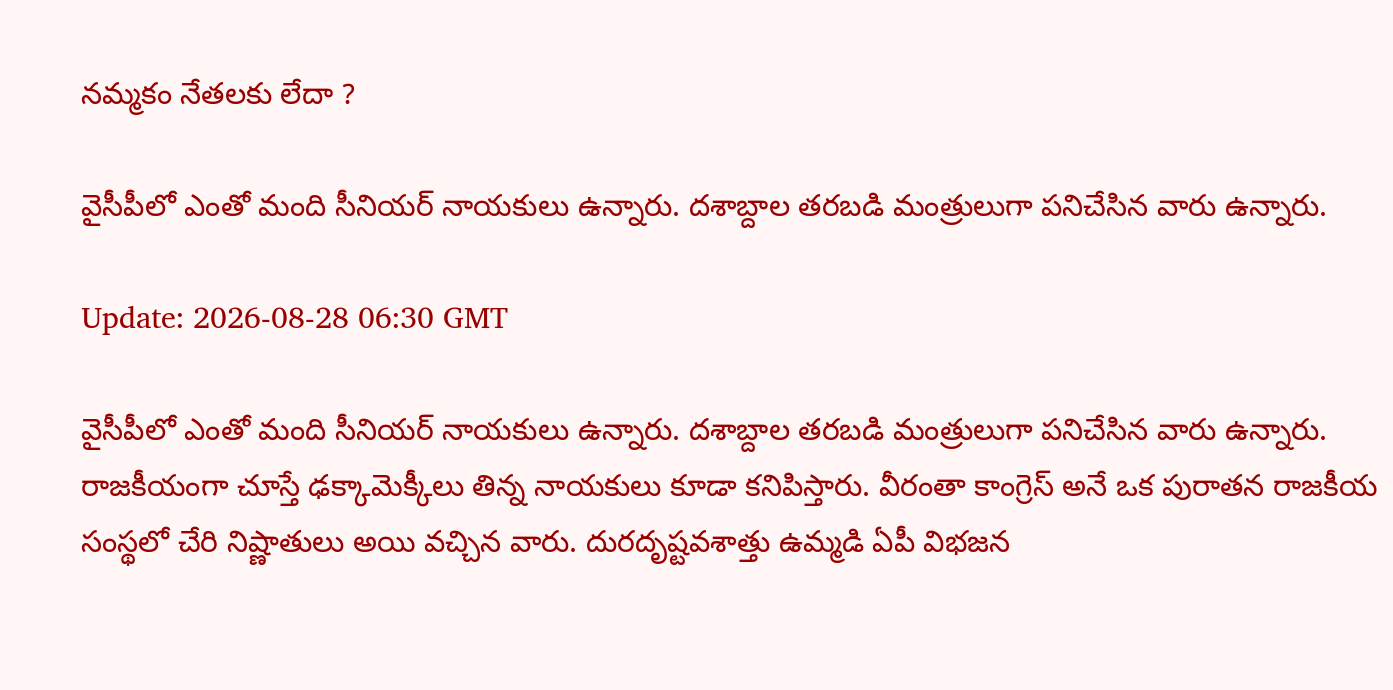నమ్మకం నేతలకు లేదా ?

వైసీపీలో ఎంతో మంది సీనియర్ నాయకులు ఉన్నారు. దశాబ్దాల తరబడి మంత్రులుగా పనిచేసిన వారు ఉన్నారు.

Update: 2026-08-28 06:30 GMT

వైసీపీలో ఎంతో మంది సీనియర్ నాయకులు ఉన్నారు. దశాబ్దాల తరబడి మంత్రులుగా పనిచేసిన వారు ఉన్నారు. రాజకీయంగా చూస్తే ఢక్కామెక్కీలు తిన్న నాయకులు కూడా కనిపిస్తారు. వీరంతా కాంగ్రెస్ అనే ఒక పురాతన రాజకీయ సంస్థలో చేరి నిష్ణాతులు అయి వచ్చిన వారు. దురదృష్టవశాత్తు ఉమ్మడి ఏపీ విభజన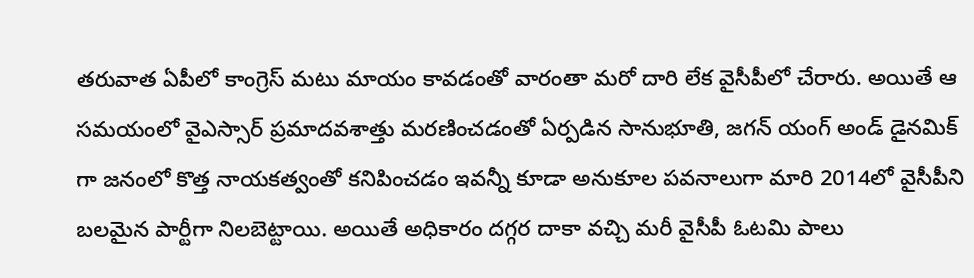తరువాత ఏపీలో కాంగ్రెస్ మటు మాయం కావడంతో వారంతా మరో దారి లేక వైసీపీలో చేరారు. అయితే ఆ సమయంలో వైఎస్సార్ ప్రమాదవశాత్తు మరణించడంతో ఏర్పడిన సానుభూతి, జగన్ యంగ్ అండ్ డైనమిక్ గా జనంలో కొత్త నాయకత్వంతో కనిపించడం ఇవన్నీ కూడా అనుకూల పవనాలుగా మారి 2014లో వైసీపీని బలమైన పార్టీగా నిలబెట్టాయి. అయితే అధికారం దగ్గర దాకా వచ్చి మరీ వైసీపీ ఓటమి పాలు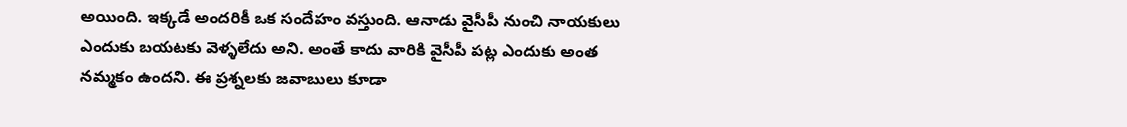అయింది. ఇక్కడే అందరికీ ఒక సందేహం వస్తుంది. ఆనాడు వైసీపీ నుంచి నాయకులు ఎందుకు బయటకు వెళ్ళలేదు అని. అంతే కాదు వారికి వైసీపీ పట్ల ఎందుకు అంత నమ్మకం ఉందని. ఈ ప్రశ్నలకు జవాబులు కూడా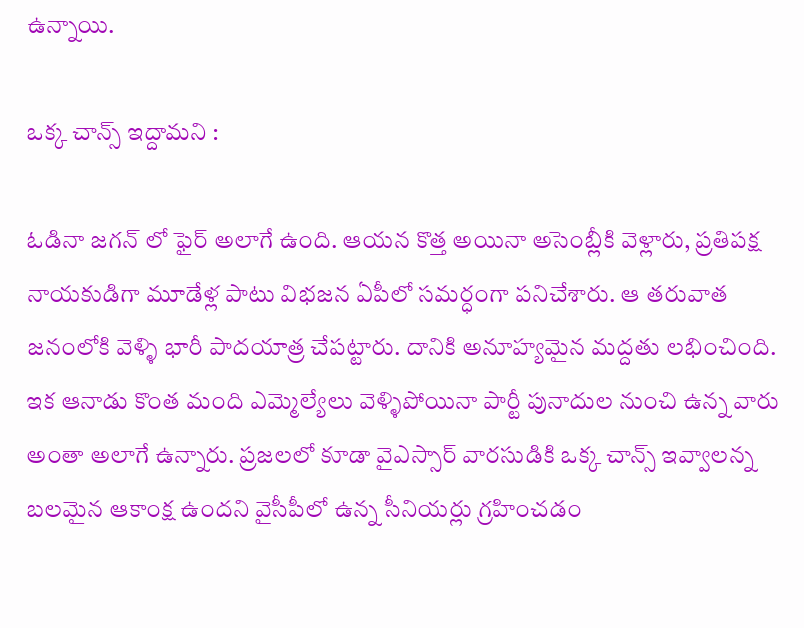ఉన్నాయి.

ఒక్క చాన్స్ ఇద్దామని :

ఓడినా జగన్ లో ఫైర్ అలాగే ఉంది. ఆయన కొత్త అయినా అసెంబ్లీకి వెళ్లారు, ప్రతిపక్ష నాయకుడిగా మూడేళ్ల పాటు విభజన ఏపీలో సమర్ధంగా పనిచేశారు. ఆ తరువాత జనంలోకి వెళ్ళి భారీ పాదయాత్ర చేపట్టారు. దానికి అనూహ్యమైన మద్దతు లభించింది. ఇక ఆనాడు కొంత మంది ఎమ్మెల్యేలు వెళ్ళిపోయినా పార్టీ పునాదుల నుంచి ఉన్న వారు అంతా అలాగే ఉన్నారు. ప్రజలలో కూడా వైఎస్సార్ వారసుడికి ఒక్క చాన్స్ ఇవ్వాలన్న బలమైన ఆకాంక్ష ఉందని వైసీపీలో ఉన్న సీనియర్లు గ్రహించడం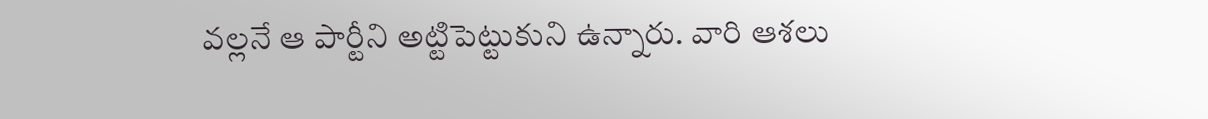వల్లనే ఆ పార్టీని అట్టిపెట్టుకుని ఉన్నారు. వారి ఆశలు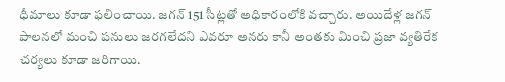ధీమాలు కూడా ఫలించాయి. జగన్ 151 సీట్లతో అధికారంలోకి వచ్చారు. అయిదేళ్ల జగన్ పాలనలో మంచి పనులు జరగలేదని ఎవరూ అనరు కానీ అంతకు మించి ప్రజా వ్యతిరేక చర్యలు కూడా జరిగాయి.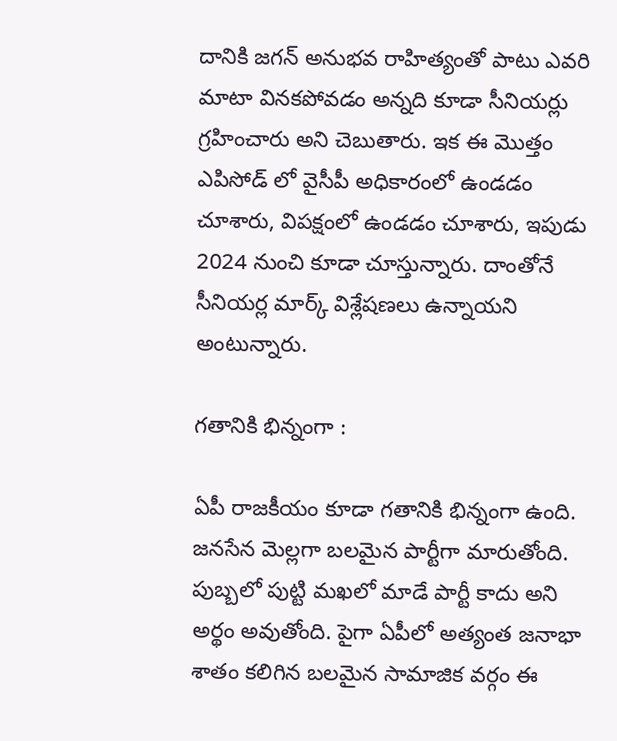దానికి జగన్ అనుభవ రాహిత్యంతో పాటు ఎవరి మాటా వినకపోవడం అన్నది కూడా సీనియర్లు గ్రహించారు అని చెబుతారు. ఇక ఈ మొత్తం ఎపిసోడ్ లో వైసీపీ అధికారంలో ఉండడం చూశారు, విపక్షంలో ఉండడం చూశారు, ఇపుడు 2024 నుంచి కూడా చూస్తున్నారు. దాంతోనే సీనియర్ల మార్క్ విశ్లేషణలు ఉన్నాయని అంటున్నారు.

గతానికి భిన్నంగా :

ఏపీ రాజకీయం కూడా గతానికి భిన్నంగా ఉంది. జనసేన మెల్లగా బలమైన పార్టీగా మారుతోంది. పుబ్బలో పుట్టి మఖలో మాడే పార్టీ కాదు అని అర్థం అవుతోంది. పైగా ఏపీలో అత్యంత జనాభా శాతం కలిగిన బలమైన సామాజిక వర్గం ఈ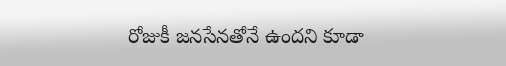రోజుకీ జనసేనతోనే ఉందని కూడా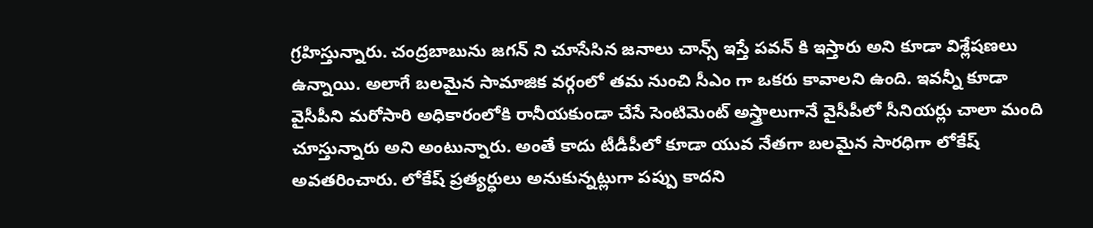గ్రహిస్తున్నారు. చంద్రబాబును జగన్ ని చూసేసిన జనాలు చాన్స్ ఇస్తే పవన్ కి ఇస్తారు అని కూడా విశ్లేషణలు ఉన్నాయి. అలాగే బలమైన సామాజిక వర్గంలో తమ నుంచి సీఎం గా ఒకరు కావాలని ఉంది. ఇవన్నీ కూడా వైసీపీని మరోసారి అధికారంలోకి రానీయకుండా చేసే సెంటిమెంట్ అస్త్రాలుగానే వైసీపీలో సీనియర్లు చాలా మంది చూస్తున్నారు అని అంటున్నారు. అంతే కాదు టీడీపీలో కూడా యువ నేతగా బలమైన సారధిగా లోకేష్ అవతరించారు. లోకేష్ ప్రత్యర్ధులు అనుకున్నట్లుగా పప్పు కాదని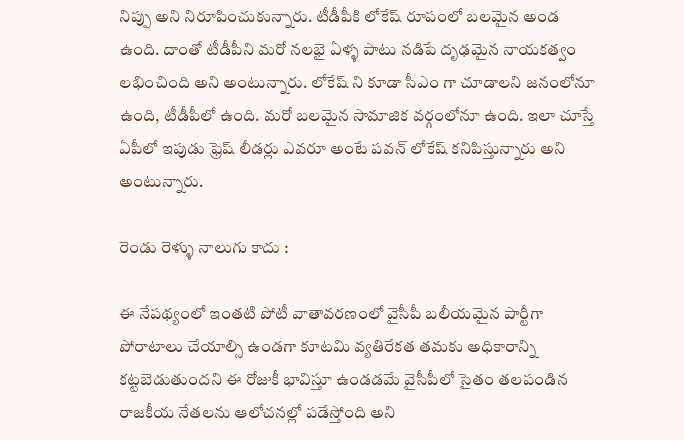నిప్పు అని నిరూపించుకున్నారు. టీడీపీకి లోకేష్ రూపంలో బలమైన అండ ఉంది. దాంతో టీడీపీని మరో నలభై ఏళ్ళ పాటు నడిపే దృఢమైన నాయకత్వం లభించింది అని అంటున్నారు. లోకేష్ ని కూడా సీఎం గా చూడాలని జనంలోనూ ఉంది, టీడీపీలో ఉంది. మరో బలమైన సామాజిక వర్గంలోనూ ఉంది. ఇలా చూస్తే ఏపీలో ఇపుడు ఫ్రెష్ లీడర్లు ఎవరూ అంటే పవన్ లోకేష్ కనిపిస్తున్నారు అని అంటున్నారు.

రెండు రెళ్ళు నాలుగు కాదు :

ఈ నేపథ్యంలో ఇంతటి పోటీ వాతావరణంలో వైసీపీ బలీయమైన పార్టీగా పోరాటాలు చేయాల్సి ఉండగా కూటమి వ్యతిరేకత తమకు అధికారాన్ని కట్టబెడుతుందని ఈ రోజుకీ భావిస్తూ ఉండడమే వైసీపీలో సైతం తలపండిన రాజకీయ నేతలను ఆలోచనల్లో పడేస్తోంది అని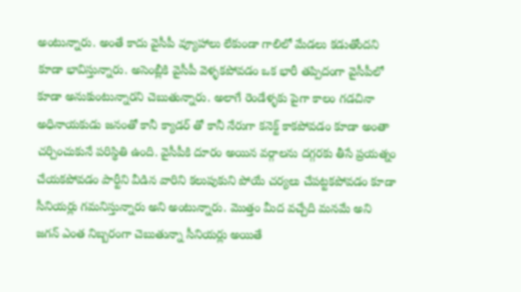అంటున్నారు. అంతే కాదు వైసీపీ వ్యూహాలు లేకుండా గాలిలో మేడలు కడుతోందని కూడా భావిస్తున్నారు. అసెంబ్లీకి వైసీపీ వెళ్ళకపోవడం ఒక భారీ తప్పిదంగా వైసీపీలో కూడా అనుకుంటున్నారని చెబుతున్నారు. అలాగే రెండేళ్ళకు పైగా కాలం గడచినా అధినాయకుడు జనంతో కానీ క్యాడర్ తో కానీ నేరుగా కనెక్ట్ కాకపోవడం కూడా అంతా చర్చించుకునే పరిస్థితి ఉంది. వైసీపీకి దూరం అయిన వర్గాలను దగ్గరకు తీసే ప్రయత్నం చేయకపోవడం పార్టీని వీడిన వారిని కలుపుకుని పోయే చర్యలు చేపట్టకపోవడం కూడా సీనియర్లు గమనిస్తున్నారు అని అంటున్నారు. మొత్తం మీద వచ్చేది మనమే అని జగన్ ఎంత నిబ్బరంగా చెబుతున్నా సీనియర్లు అయితే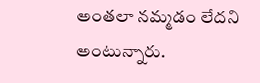అంతలా నమ్మడం లేదని అంటున్నారు.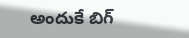అందుకే బిగ్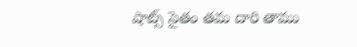షాట్స్ సైతం తమ దారి తాము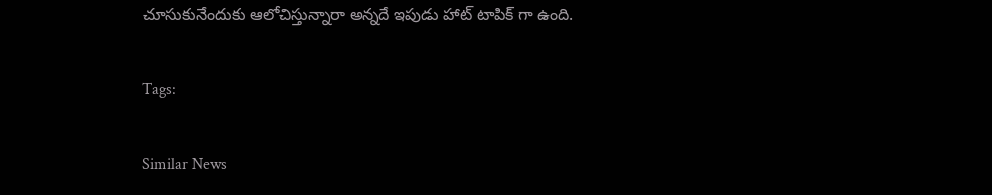చూసుకునేందుకు ఆలోచిస్తున్నారా అన్నదే ఇపుడు హాట్ టాపిక్ గా ఉంది.

Tags:

Similar News